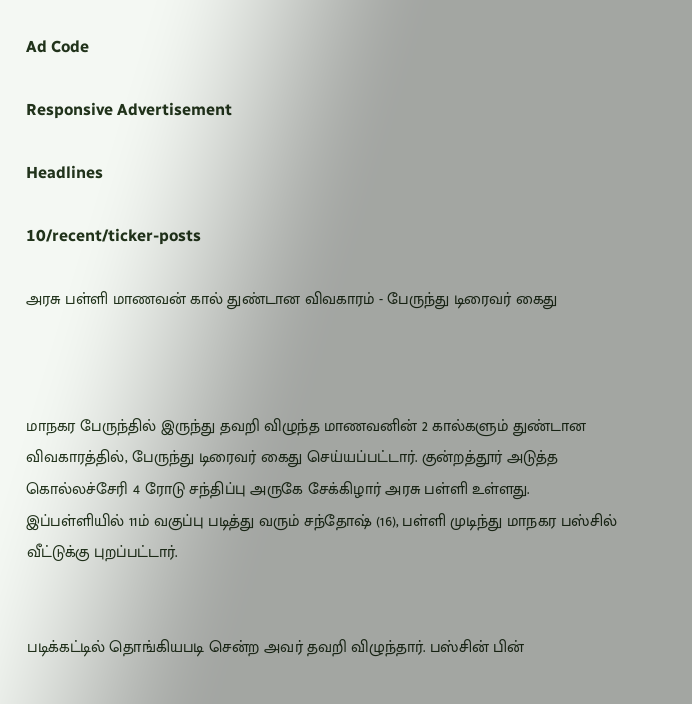Ad Code

Responsive Advertisement

Headlines

10/recent/ticker-posts

அரசு பள்ளி மாணவன் கால் துண்டான விவகாரம் - பேருந்து டிரைவர் கைது



மாநகர பேருந்தில் இருந்து தவறி விழுந்த மாணவனின் 2 கால்களும் துண்டான விவகாரத்தில், பேருந்து டிரைவர் கைது செய்யப்பட்டார். குன்றத்தூர் அடுத்த கொல்லச்சேரி 4 ரோடு சந்திப்பு அருகே சேக்கிழார் அரசு பள்ளி உள்ளது. இப்பள்ளியில் 11ம் வகுப்பு படித்து வரும் சந்தோஷ் (16), பள்ளி முடிந்து மாநகர பஸ்சில் வீட்டுக்கு புறப்பட்டார்.


படிக்கட்டில் தொங்கியபடி சென்ற அவர் தவறி விழுந்தார். பஸ்சின் பின்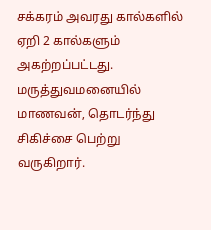சக்கரம் அவரது கால்களில் ஏறி 2 கால்களும் அகற்றப்பட்டது. மருத்துவமனையில் மாணவன், தொடர்ந்து சிகிச்சை பெற்று வருகிறார்.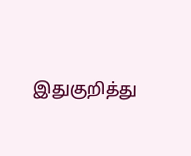இதுகுறித்து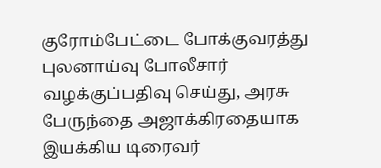குரோம்பேட்டை போக்குவரத்து புலனாய்வு போலீசார் வழக்குப்பதிவு செய்து, அரசு பேருந்தை அஜாக்கிரதையாக இயக்கிய டிரைவர்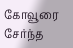கோவூரை சேர்ந்த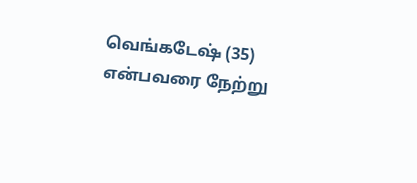வெங்கடேஷ் (35) என்பவரை நேற்று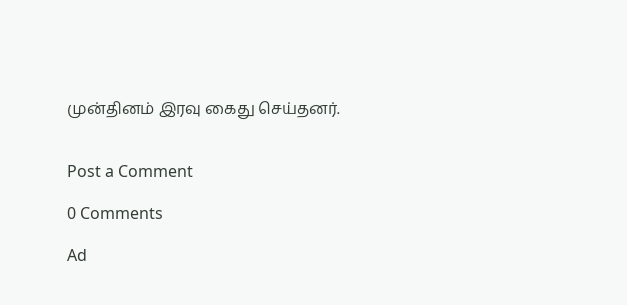முன்தினம் இரவு கைது செய்தனர்.


Post a Comment

0 Comments

Ad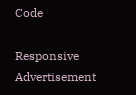Code

Responsive Advertisement